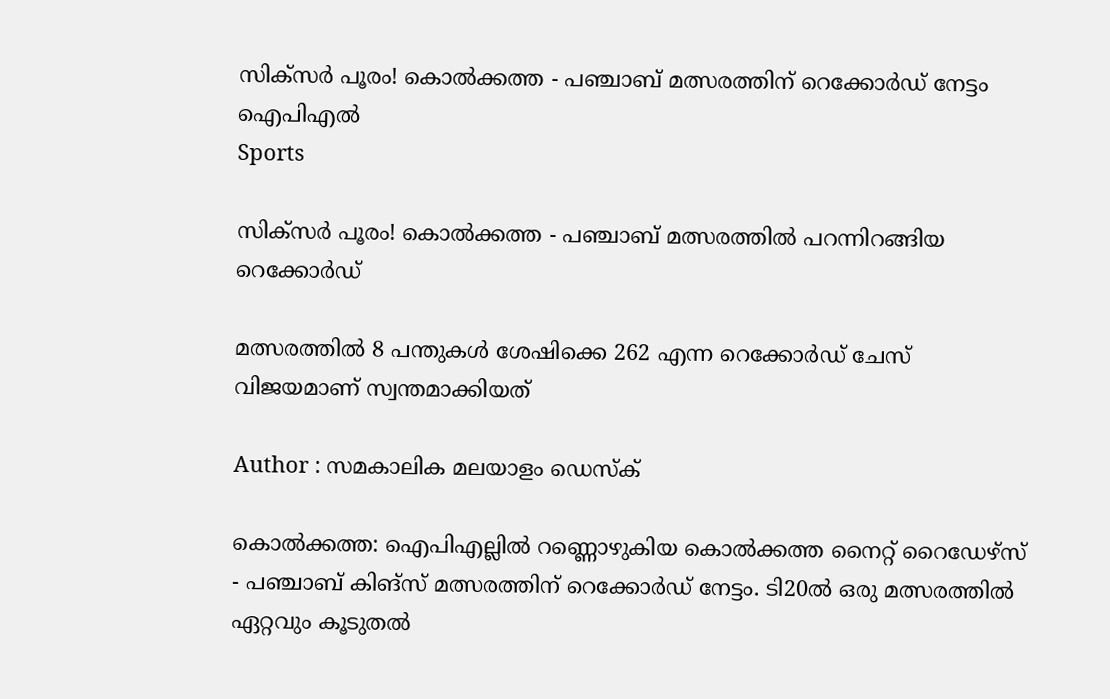സിക്‌സര്‍ പൂരം! കൊല്‍ക്കത്ത - പഞ്ചാബ് മത്സരത്തിന് റെക്കോര്‍ഡ് നേട്ടം ഐപിഎല്‍
Sports

സിക്‌സര്‍ പൂരം! കൊല്‍ക്കത്ത - പഞ്ചാബ് മത്സരത്തില്‍ പറന്നിറങ്ങിയ റെക്കോര്‍ഡ്

മത്സരത്തില്‍ 8 പന്തുകള്‍ ശേഷിക്കെ 262 എന്ന റെക്കോര്‍ഡ് ചേസ് വിജയമാണ് സ്വന്തമാക്കിയത്

Author : സമകാലിക മലയാളം ഡെസ്ക്

കൊല്‍ക്കത്ത: ഐപിഎല്ലില്‍ റണ്ണൊഴുകിയ കൊല്‍ക്കത്ത നൈറ്റ് റൈഡേഴ്‌സ് - പഞ്ചാബ് കിങ്‌സ് മത്സരത്തിന് റെക്കോര്‍ഡ് നേട്ടം. ടി20ല്‍ ഒരു മത്സരത്തില്‍ ഏറ്റവും കൂടുതല്‍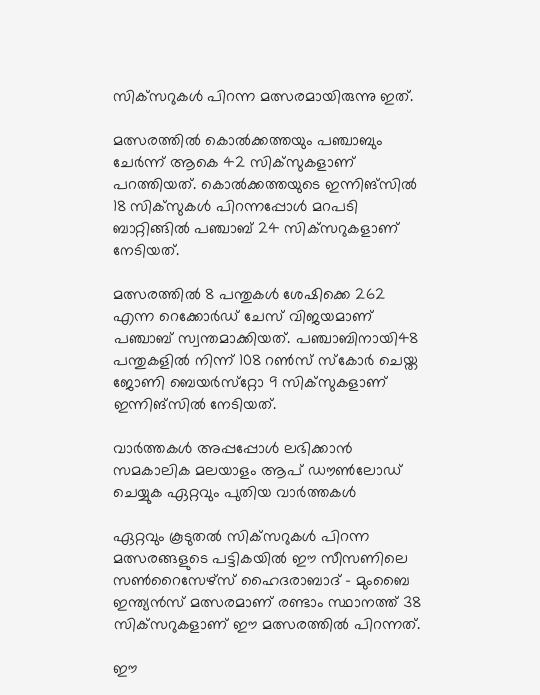സിക്‌സറുകള്‍ പിറന്ന മത്സരമായിരുന്നു ഇത്.

മത്സരത്തില്‍ കൊല്‍ക്കത്തയും പഞ്ചാബും ചേര്‍ന്ന് ആകെ 42 സിക്‌സുകളാണ് പറത്തിയത്. കൊല്‍ക്കത്തയുടെ ഇന്നിങ്‌സില്‍ 18 സിക്‌സുകള്‍ പിറന്നപ്പോള്‍ മറപടി ബാറ്റിങ്ങില്‍ പഞ്ചാബ് 24 സിക്‌സറുകളാണ് നേടിയത്.

മത്സരത്തില്‍ 8 പന്തുകള്‍ ശേഷിക്കെ 262 എന്ന റെക്കോര്‍ഡ് ചേസ് വിജയമാണ് പഞ്ചാബ് സ്വന്തമാക്കിയത്. പഞ്ചാബിനായി48 പന്തുകളില്‍ നിന്ന് 108 റണ്‍സ് സ്‌കോര്‍ ചെയ്ത ജോണി ബെയര്‍സ്‌റ്റോ 9 സിക്‌സുകളാണ് ഇന്നിങ്‌സില്‍ നേടിയത്.

വാര്‍ത്തകള്‍ അപ്പപ്പോള്‍ ലഭിക്കാന്‍ സമകാലിക മലയാളം ആപ് ഡൗണ്‍ലോഡ് ചെയ്യുക ഏറ്റവും പുതിയ വാര്‍ത്തകള്‍

ഏറ്റവും കൂടുതല്‍ സിക്‌സറുകള്‍ പിറന്ന മത്സരങ്ങളുടെ പട്ടികയില്‍ ഈ സീസണിലെ സണ്‍റൈസേഴ്‌സ് ഹൈദരാബാദ് - മുംബൈ ഇന്ത്യന്‍സ് മത്സരമാണ് രണ്ടാം സ്ഥാനത്ത് 38 സിക്‌സറുകളാണ് ഈ മത്സരത്തില്‍ പിറന്നത്.

ഈ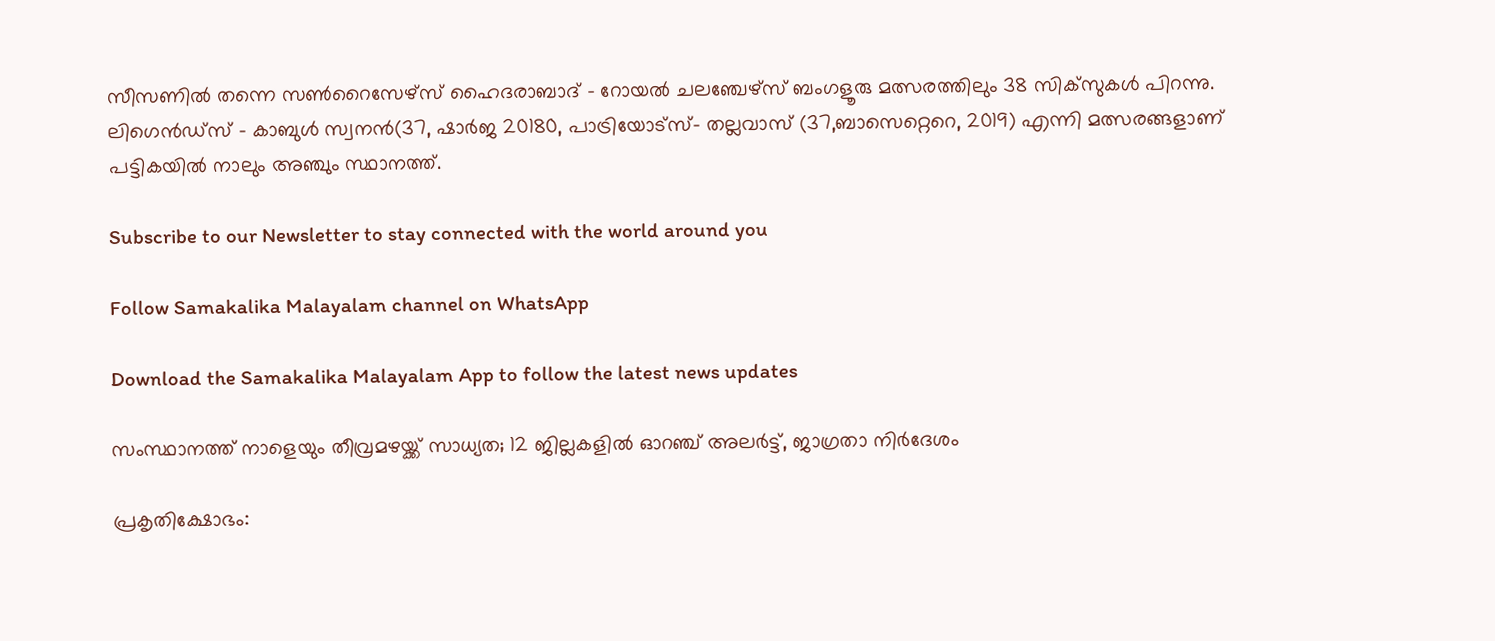സീസണില്‍ തന്നെ സണ്‍റൈസേഴ്‌സ് ഹൈദരാബാദ് - റോയല്‍ ചലഞ്ചേഴ്‌സ് ബംഗളൂരു മത്സരത്തിലും 38 സിക്‌സുകള്‍ പിറന്നു. ലിഗെന്‍ഡ്‌സ് - കാബുള്‍ സ്വനന്‍(37, ഷാര്‍ജ 20180, പാട്രിയോട്‌സ്- തല്ലവാസ് (37,ബാസെറ്റെറെ, 2019) എന്നി മത്സരങ്ങളാണ് പട്ടികയില്‍ നാലും അഞ്ചും സ്ഥാനത്ത്.

Subscribe to our Newsletter to stay connected with the world around you

Follow Samakalika Malayalam channel on WhatsApp

Download the Samakalika Malayalam App to follow the latest news updates

സംസ്ഥാനത്ത് നാളെയും തീവ്രമഴയ്ക്ക് സാധ്യത; 12 ജില്ലകളില്‍ ഓറഞ്ച് അലര്‍ട്ട്, ജാഗ്രതാ നിര്‍ദേശം

പ്രകൃതിക്ഷോഭം: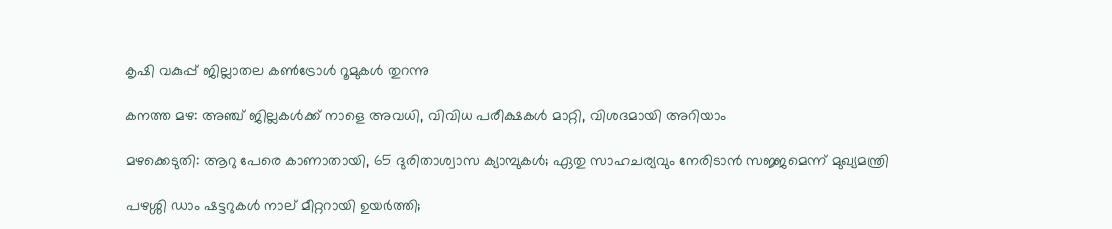കൃഷി വകുപ്പ് ജില്ലാതല കൺട്രോൾ റൂമുകൾ തുറന്നു

കനത്ത മഴ: അഞ്ച് ജില്ലകൾക്ക് നാളെ അവധി, വിവിധ പരീക്ഷകൾ മാറ്റി, വിശദമായി അറിയാം

മഴക്കെടുതി: ആറു പേരെ കാണാതായി, 65 ദുരിതാശ്വാസ ക്യാമ്പുകള്‍; ഏതു സാഹചര്യവും നേരിടാൻ സജ്ജമെന്ന് മുഖ്യമന്ത്രി

പഴശ്ശി ഡാം ഷട്ടറുകള്‍ നാല് മീറ്ററായി ഉയര്‍ത്തി;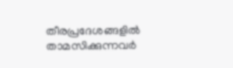തീരപ്രദേശങ്ങളില്‍ താമസിക്കുന്നവര്‍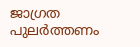ജാഗ്രത പുലർത്തണം